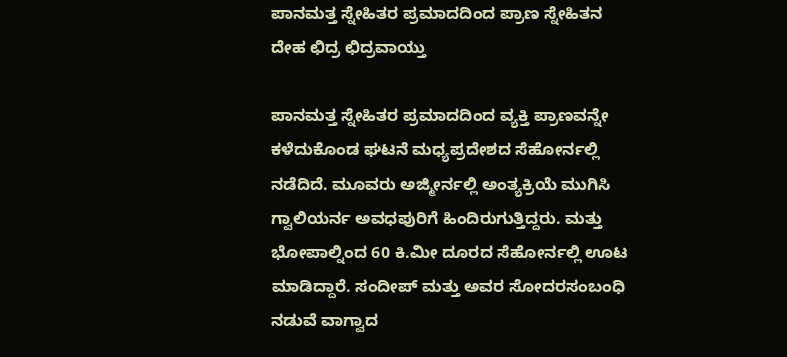ಪಾನಮತ್ತ ಸ್ನೇಹಿತರ ಪ್ರಮಾದದಿಂದ ಪ್ರಾಣ ಸ್ನೇಹಿತನ ದೇಹ ಛಿದ್ರ ಛಿದ್ರವಾಯ್ತು

ಪಾನಮತ್ತ ಸ್ನೇಹಿತರ ಪ್ರಮಾದದಿಂದ ವ್ಯಕ್ತಿ ಪ್ರಾಣವನ್ನೇ ಕಳೆದುಕೊಂಡ ಘಟನೆ ಮಧ್ಯಪ್ರದೇಶದ ಸೆಹೋರ್ನಲ್ಲಿ ನಡೆದಿದೆ. ಮೂವರು ಅಜ್ಮೀರ್ನಲ್ಲಿ ಅಂತ್ಯಕ್ರಿಯೆ ಮುಗಿಸಿ ಗ್ವಾಲಿಯರ್ನ ಅವಧಪುರಿಗೆ ಹಿಂದಿರುಗುತ್ತಿದ್ದರು. ಮತ್ತು ಭೋಪಾಲ್ನಿಂದ 60 ಕಿ.ಮೀ ದೂರದ ಸೆಹೋರ್ನಲ್ಲಿ ಊಟ ಮಾಡಿದ್ದಾರೆ. ಸಂದೀಪ್ ಮತ್ತು ಅವರ ಸೋದರಸಂಬಂಧಿ ನಡುವೆ ವಾಗ್ವಾದ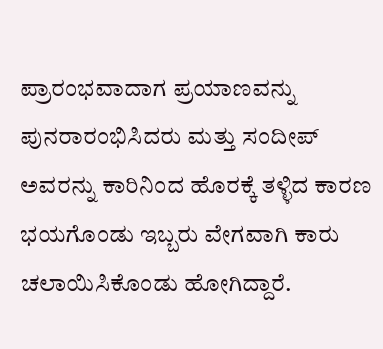ಪ್ರಾರಂಭವಾದಾಗ ಪ್ರಯಾಣವನ್ನು ಪುನರಾರಂಭಿಸಿದರು ಮತ್ತು ಸಂದೀಪ್ ಅವರನ್ನು ಕಾರಿನಿಂದ ಹೊರಕ್ಕೆ ತಳ್ಳಿದ ಕಾರಣ ಭಯಗೊಂಡು ಇಬ್ಬರು ವೇಗವಾಗಿ ಕಾರು ಚಲಾಯಿಸಿಕೊಂಡು ಹೋಗಿದ್ದಾರೆ.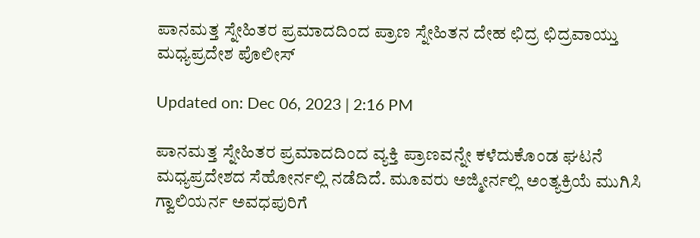ಪಾನಮತ್ತ ಸ್ನೇಹಿತರ ಪ್ರಮಾದದಿಂದ ಪ್ರಾಣ ಸ್ನೇಹಿತನ ದೇಹ ಛಿದ್ರ ಛಿದ್ರವಾಯ್ತು
ಮಧ್ಯಪ್ರದೇಶ ಪೊಲೀಸ್

Updated on: Dec 06, 2023 | 2:16 PM

ಪಾನಮತ್ತ ಸ್ನೇಹಿತರ ಪ್ರಮಾದದಿಂದ ವ್ಯಕ್ತಿ ಪ್ರಾಣವನ್ನೇ ಕಳೆದುಕೊಂಡ ಘಟನೆ ಮಧ್ಯಪ್ರದೇಶದ ಸೆಹೋರ್ನಲ್ಲಿ ನಡೆದಿದೆ. ಮೂವರು ಅಜ್ಮೀರ್ನಲ್ಲಿ ಅಂತ್ಯಕ್ರಿಯೆ ಮುಗಿಸಿ ಗ್ವಾಲಿಯರ್ನ ಅವಧಪುರಿಗೆ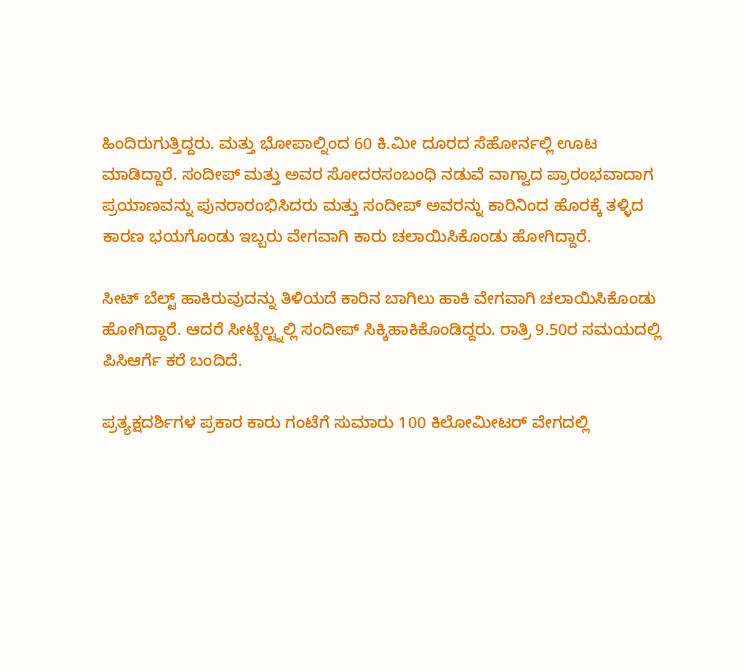ಹಿಂದಿರುಗುತ್ತಿದ್ದರು. ಮತ್ತು ಭೋಪಾಲ್ನಿಂದ 60 ಕಿ.ಮೀ ದೂರದ ಸೆಹೋರ್ನಲ್ಲಿ ಊಟ ಮಾಡಿದ್ದಾರೆ. ಸಂದೀಪ್ ಮತ್ತು ಅವರ ಸೋದರಸಂಬಂಧಿ ನಡುವೆ ವಾಗ್ವಾದ ಪ್ರಾರಂಭವಾದಾಗ ಪ್ರಯಾಣವನ್ನು ಪುನರಾರಂಭಿಸಿದರು ಮತ್ತು ಸಂದೀಪ್ ಅವರನ್ನು ಕಾರಿನಿಂದ ಹೊರಕ್ಕೆ ತಳ್ಳಿದ ಕಾರಣ ಭಯಗೊಂಡು ಇಬ್ಬರು ವೇಗವಾಗಿ ಕಾರು ಚಲಾಯಿಸಿಕೊಂಡು ಹೋಗಿದ್ದಾರೆ.

ಸೀಟ್ ಬೆಲ್ಟ್ ಹಾಕಿರುವುದನ್ನು ತಿಳಿಯದೆ ಕಾರಿನ ಬಾಗಿಲು ಹಾಕಿ ವೇಗವಾಗಿ ಚಲಾಯಿಸಿಕೊಂಡು ಹೋಗಿದ್ದಾರೆ. ಆದರೆ ಸೀಟ್ಬೆಲ್ಟ್ನಲ್ಲಿ ಸಂದೀಪ್ ಸಿಕ್ಕಿಹಾಕಿಕೊಂಡಿದ್ದರು. ರಾತ್ರಿ 9.50ರ ಸಮಯದಲ್ಲಿ ಪಿಸಿಆರ್ಗೆ ಕರೆ ಬಂದಿದೆ.

ಪ್ರತ್ಯಕ್ಷದರ್ಶಿಗಳ ಪ್ರಕಾರ ಕಾರು ಗಂಟೆಗೆ ಸುಮಾರು 100 ಕಿಲೋಮೀಟರ್ ವೇಗದಲ್ಲಿ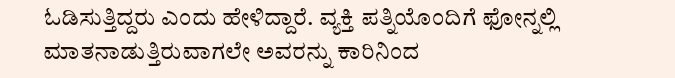ಓಡಿಸುತ್ತಿದ್ದರು ಎಂದು ಹೇಳಿದ್ದಾರೆ. ವ್ಯಕ್ತಿ ಪತ್ನಿಯೊಂದಿಗೆ ಫೋನ್ನಲ್ಲಿ ಮಾತನಾಡುತ್ತಿರುವಾಗಲೇ ಅವರನ್ನು ಕಾರಿನಿಂದ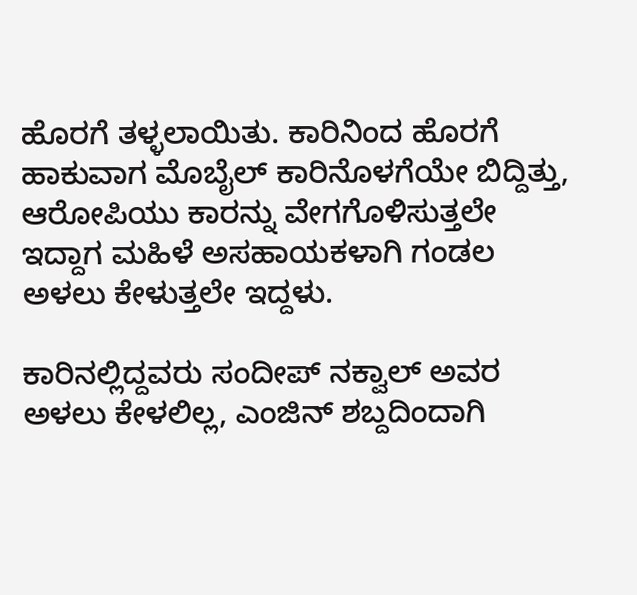ಹೊರಗೆ ತಳ್ಳಲಾಯಿತು. ಕಾರಿನಿಂದ ಹೊರಗೆ ಹಾಕುವಾಗ ಮೊಬೈಲ್ ಕಾರಿನೊಳಗೆಯೇ ಬಿದ್ದಿತ್ತು, ಆರೋಪಿಯು ಕಾರನ್ನು ವೇಗಗೊಳಿಸುತ್ತಲೇ ಇದ್ದಾಗ ಮಹಿಳೆ ಅಸಹಾಯಕಳಾಗಿ ಗಂಡಲ ಅಳಲು ಕೇಳುತ್ತಲೇ ಇದ್ದಳು.

ಕಾರಿನಲ್ಲಿದ್ದವರು ಸಂದೀಪ್ ನಕ್ವಾಲ್ ಅವರ ಅಳಲು ಕೇಳಲಿಲ್ಲ, ಎಂಜಿನ್ ಶಬ್ದದಿಂದಾಗಿ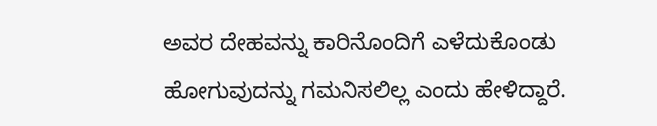ಅವರ ದೇಹವನ್ನು ಕಾರಿನೊಂದಿಗೆ ಎಳೆದುಕೊಂಡು ಹೋಗುವುದನ್ನು ಗಮನಿಸಲಿಲ್ಲ ಎಂದು ಹೇಳಿದ್ದಾರೆ.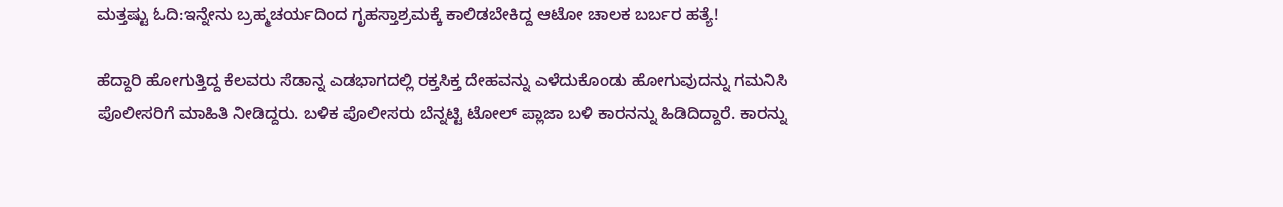ಮತ್ತಷ್ಟು ಓದಿ:ಇನ್ನೇನು ಬ್ರಹ್ಮಚರ್ಯದಿಂದ ಗೃಹಸ್ತಾಶ್ರಮಕ್ಕೆ ಕಾಲಿಡಬೇಕಿದ್ದ ಆಟೋ ಚಾಲಕ ಬರ್ಬರ ಹತ್ಯೆ!

ಹೆದ್ದಾರಿ ಹೋಗುತ್ತಿದ್ದ ಕೆಲವರು ಸೆಡಾನ್ನ ಎಡಭಾಗದಲ್ಲಿ ರಕ್ತಸಿಕ್ತ ದೇಹವನ್ನು ಎಳೆದುಕೊಂಡು ಹೋಗುವುದನ್ನು ಗಮನಿಸಿ ಪೊಲೀಸರಿಗೆ ಮಾಹಿತಿ ನೀಡಿದ್ದರು. ಬಳಿಕ ಪೊಲೀಸರು ಬೆನ್ನಟ್ಟಿ ಟೋಲ್ ಪ್ಲಾಜಾ ಬಳಿ ಕಾರನನ್ನು ಹಿಡಿದಿದ್ದಾರೆ. ಕಾರನ್ನು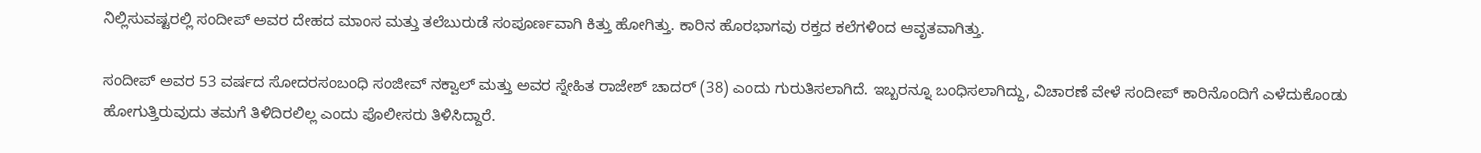ನಿಲ್ಲಿಸುವಷ್ಟರಲ್ಲಿ ಸಂದೀಪ್ ಅವರ ದೇಹದ ಮಾಂಸ ಮತ್ತು ತಲೆಬುರುಡೆ ಸಂಪೂರ್ಣವಾಗಿ ಕಿತ್ತು ಹೋಗಿತ್ತು. ಕಾರಿನ ಹೊರಭಾಗವು ರಕ್ತದ ಕಲೆಗಳಿಂದ ಆವೃತವಾಗಿತ್ತು.

ಸಂದೀಪ್ ಅವರ 53 ವರ್ಷದ ಸೋದರಸಂಬಂಧಿ ಸಂಜೀವ್ ನಕ್ವಾಲ್ ಮತ್ತು ಅವರ ಸ್ನೇಹಿತ ರಾಜೇಶ್ ಚಾದರ್ (38) ಎಂದು ಗುರುತಿಸಲಾಗಿದೆ. ಇಬ್ಬರನ್ನೂ ಬಂಧಿಸಲಾಗಿದ್ದು, ವಿಚಾರಣೆ ವೇಳೆ ಸಂದೀಪ್ ಕಾರಿನೊಂದಿಗೆ ಎಳೆದುಕೊಂಡು ಹೋಗುತ್ತಿರುವುದು ತಮಗೆ ತಿಳಿದಿರಲಿಲ್ಲ ಎಂದು ಪೊಲೀಸರು ತಿಳಿಸಿದ್ದಾರೆ.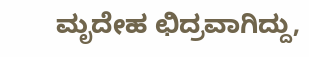ಮೃದೇಹ ಛಿದ್ರವಾಗಿದ್ದು,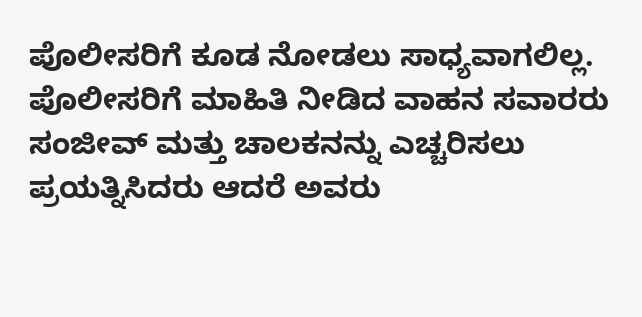ಪೊಲೀಸರಿಗೆ ಕೂಡ ನೋಡಲು ಸಾಧ್ಯವಾಗಲಿಲ್ಲ. ಪೊಲೀಸರಿಗೆ ಮಾಹಿತಿ ನೀಡಿದ ವಾಹನ ಸವಾರರು ಸಂಜೀವ್ ಮತ್ತು ಚಾಲಕನನ್ನು ಎಚ್ಚರಿಸಲು ಪ್ರಯತ್ನಿಸಿದರು ಆದರೆ ಅವರು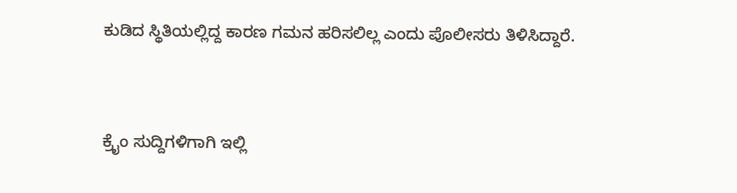ಕುಡಿದ ಸ್ಥಿತಿಯಲ್ಲಿದ್ದ ಕಾರಣ ಗಮನ ಹರಿಸಲಿಲ್ಲ ಎಂದು ಪೊಲೀಸರು ತಿಳಿಸಿದ್ದಾರೆ.



ಕ್ರೈಂ ಸುದ್ದಿಗಳಿಗಾಗಿ ಇಲ್ಲಿ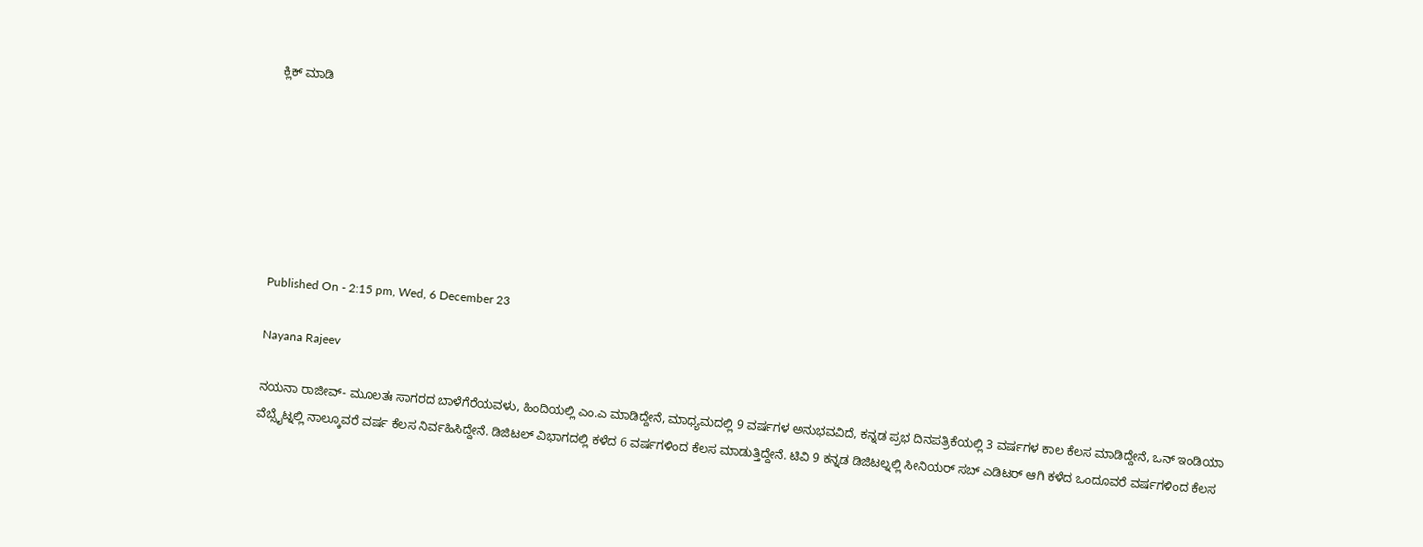ಕ್ಲಿಕ್ ಮಾಡಿ







Published On - 2:15 pm, Wed, 6 December 23

Nayana Rajeev

ನಯನಾ ರಾಜೀವ್- ಮೂಲತಃ ಸಾಗರದ ಬಾಳೆಗೆರೆಯವಳು, ಹಿಂದಿಯಲ್ಲಿ ಎಂ.ಎ ಮಾಡಿದ್ದೇನೆ, ಮಾಧ್ಯಮದಲ್ಲಿ 9 ವರ್ಷಗಳ ಅನುಭವವಿದೆ, ಕನ್ನಡ ಪ್ರಭ ದಿನಪತ್ರಿಕೆಯಲ್ಲಿ 3 ವರ್ಷಗಳ ಕಾಲ ಕೆಲಸ ಮಾಡಿದ್ದೇನೆ, ಒನ್ ಇಂಡಿಯಾ ವೆಬ್ಸೈಟ್ನಲ್ಲಿ ನಾಲ್ಕೂವರೆ ವರ್ಷ ಕೆಲಸ ನಿರ್ವಹಿಸಿದ್ದೇನೆ. ಡಿಜಿಟಲ್ ವಿಭಾಗದಲ್ಲಿ ಕಳೆದ 6 ವರ್ಷಗಳಿಂದ ಕೆಲಸ ಮಾಡುತ್ತಿದ್ದೇನೆ. ಟಿವಿ 9 ಕನ್ನಡ ಡಿಜಿಟಲ್ನಲ್ಲಿ ಸೀನಿಯರ್ ಸಬ್ ಎಡಿಟರ್ ಆಗಿ ಕಳೆದ ಒಂದೂವರೆ ವರ್ಷಗಳಿಂದ ಕೆಲಸ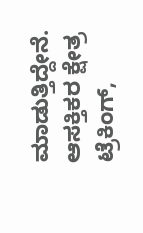ಮಾಡುತ್ತಿದ್ದೇನೆ. ಆಸಕ್ತಿಕರ ಕ್ಷೇತ್ರ ಟ್ರೆಕಿಂಗ್,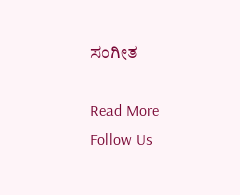ಸಂಗೀತ

Read More
Follow Us